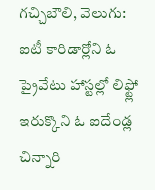గచ్చిబౌలి, వెలుగు: ఐటీ కారిడార్లోని ఓ ప్రైవేటు హాస్టల్లో లిఫ్ట్లో ఇరుక్కొని ఓ ఐదేండ్ల చిన్నారి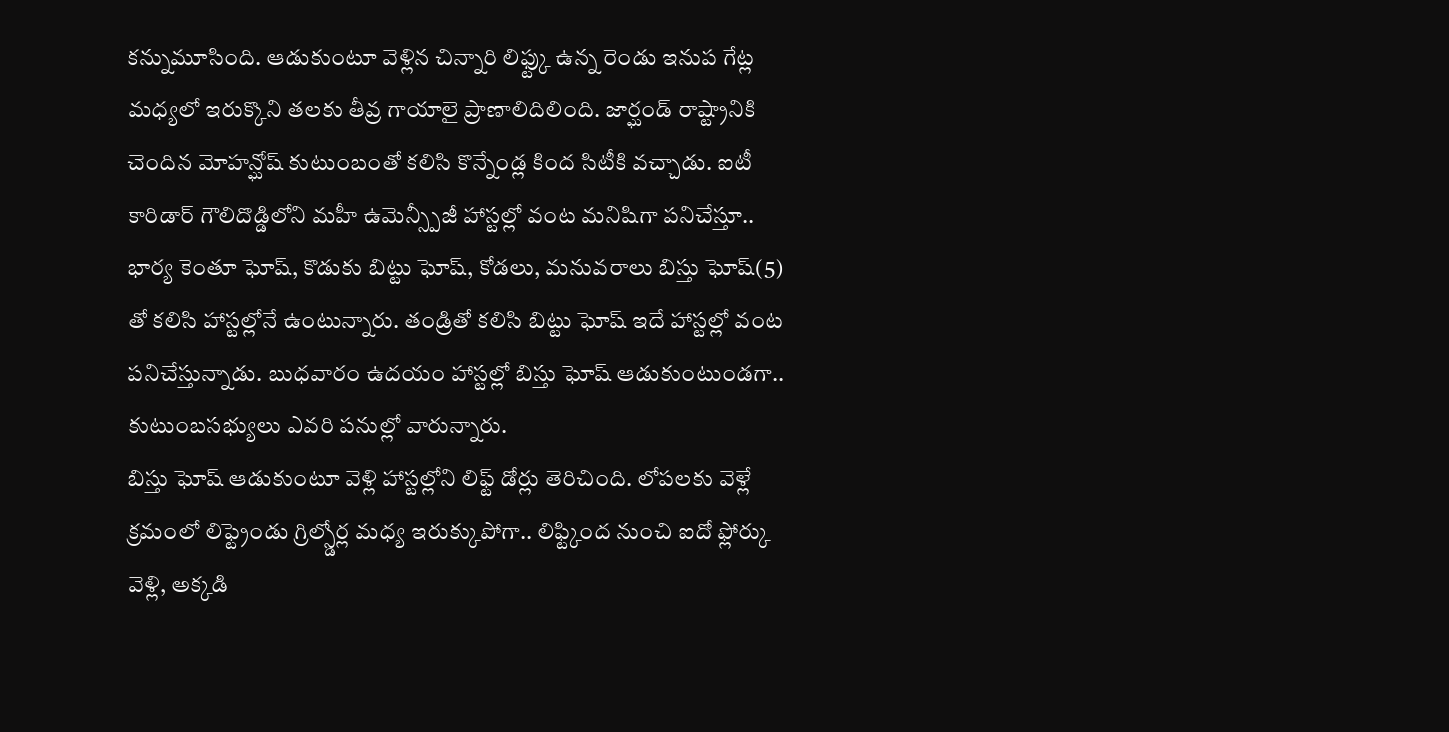కన్నుమూసింది. ఆడుకుంటూ వెళ్లిన చిన్నారి లిఫ్ట్కు ఉన్న రెండు ఇనుప గేట్ల మధ్యలో ఇరుక్కొని తలకు తీవ్ర గాయాలై ప్రాణాలిదిలింది. జార్ఘండ్ రాష్ట్రానికి చెందిన మోహన్ఘోష్ కుటుంబంతో కలిసి కొన్నేండ్ల కింద సిటీకి వచ్చాడు. ఐటీ కారిడార్ గౌలిదొడ్డిలోని మహీ ఉమెన్స్పీజీ హాస్టల్లో వంట మనిషిగా పనిచేస్తూ.. భార్య కెంతూ ఘోష్, కొడుకు బిట్టు ఘోష్, కోడలు, మనువరాలు బిస్తు ఘోష్(5) తో కలిసి హాస్టల్లోనే ఉంటున్నారు. తండ్రితో కలిసి బిట్టు ఘోష్ ఇదే హాస్టల్లో వంట పనిచేస్తున్నాడు. బుధవారం ఉదయం హాస్టల్లో బిస్తు ఘోష్ ఆడుకుంటుండగా.. కుటుంబసభ్యులు ఎవరి పనుల్లో వారున్నారు.
బిస్తు ఘోష్ ఆడుకుంటూ వెళ్లి హాస్టల్లోని లిఫ్ట్ డోర్లు తెరిచింది. లోపలకు వెళ్లే క్రమంలో లిఫ్ట్రెండు గ్రిల్స్డోర్ల మధ్య ఇరుక్కుపోగా.. లిఫ్ట్కింద నుంచి ఐదో ఫ్లోర్కు వెళ్లి, అక్కడి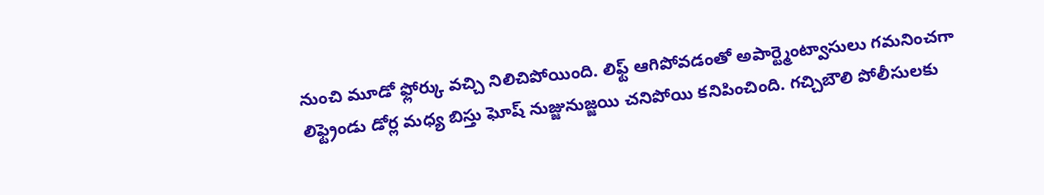నుంచి మూడో ఫ్లోర్కు వచ్చి నిలిచిపోయింది. లిఫ్ట్ ఆగిపోవడంతో అపార్ట్మెంట్వాసులు గమనించగా లిఫ్ట్రెండు డోర్ల మధ్య బిస్తు ఘోష్ నుజ్జునుజ్జయి చనిపోయి కనిపించింది. గచ్చిబౌలి పోలీసులకు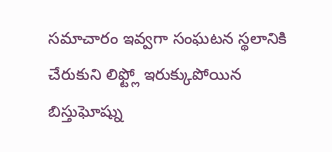సమాచారం ఇవ్వగా సంఘటన స్థలానికి చేరుకుని లిఫ్ట్లో ఇరుక్కుపోయిన బిస్తుఘోష్ను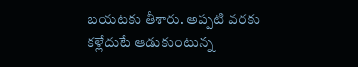బయటకు తీశారు. అప్పటి వరకు కళ్లేదుటే ఆడుకుంటున్న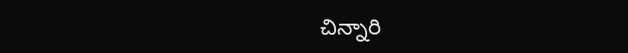చిన్నారి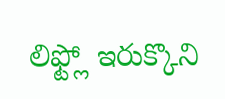లిఫ్ట్లో ఇరుక్కొని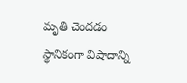మృతి చెందడం స్థానికంగా విషాదాన్ని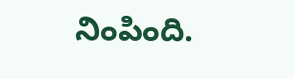నింపింది.